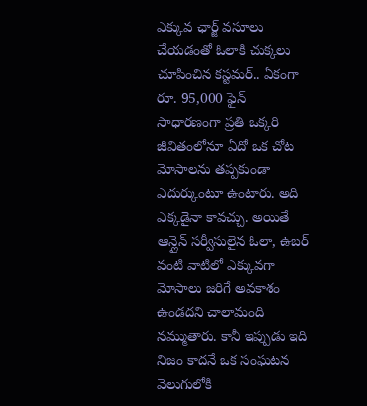ఎక్కువ ఛార్జ్ వసూలు చేయడంతో ఓలాకి చుక్కలు చూపించిన కస్టమర్.. ఏకంగా రూ. 95,000 ఫైన్
సాధారణంగా ప్రతి ఒక్కరి జీవితంలోనూ ఏదో ఒక చోట మోసాలను తప్పకుండా ఎదుర్కుంటూ ఉంటారు. అది ఎక్కడైనా కావచ్చు. అయితే ఆన్లైన్ సర్వీసులైన ఓలా, ఉబర్ వంటి వాటిలో ఎక్కువగా మోసాలు జరిగే అవకాశం ఉండదని చాలామంది నమ్ముతారు. కానీ ఇప్పుడు ఇది నిజం కాదనే ఒక సంఘటన వెలుగులోకి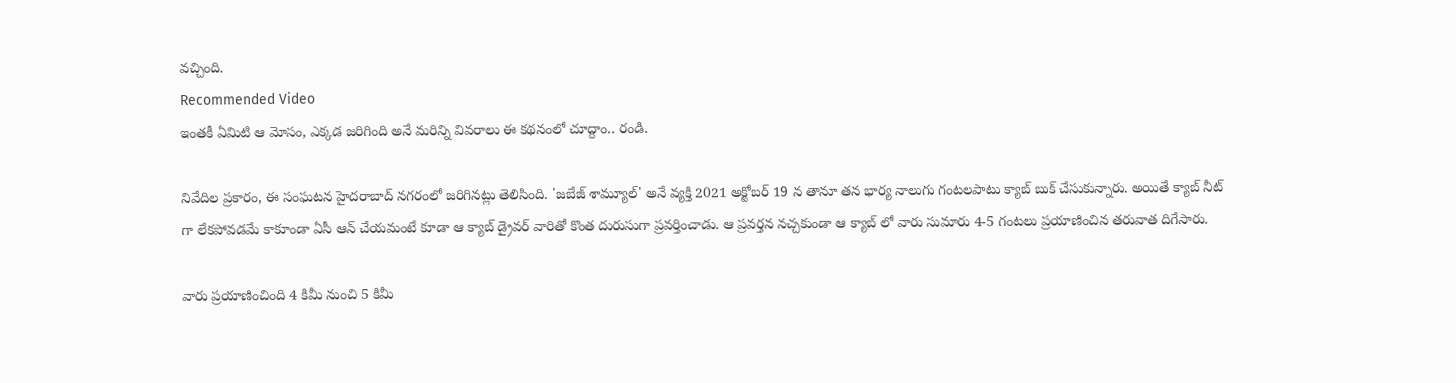వచ్చింది.
Recommended Video
ఇంతకీ ఏమిటి ఆ మోసం, ఎక్కడ జరిగింది అనే మరిన్ని వివరాలు ఈ కథనంలో చూద్దాం.. రండి.

నివేదిల ప్రకారం, ఈ సంఘటన హైదరాబాద్ నగరంలో జరిగినట్లు తెలిసింది. 'జబేజ్ శామ్యూల్' అనే వ్యక్తి 2021 అక్టోబర్ 19 న తానూ తన భార్య నాలుగు గంటలపాటు క్యాబ్ బుక్ చేసుకున్నారు. అయితే క్యాబ్ నీట్ గా లేకపోవడమే కాకూండా ఏసీ ఆన్ చేయమంటే కూడా ఆ క్యాబ్ డ్రైవర్ వారితో కొంత దురుసుగా ప్రవర్తించాడు. ఆ ప్రవర్తన నచ్చకుండా ఆ క్యాబ్ లో వారు సుమారు 4-5 గంటలు ప్రయాణించిన తరువాత దిగేసారు.

వారు ప్రయాణించింది 4 కిమీ నుంచి 5 కిమీ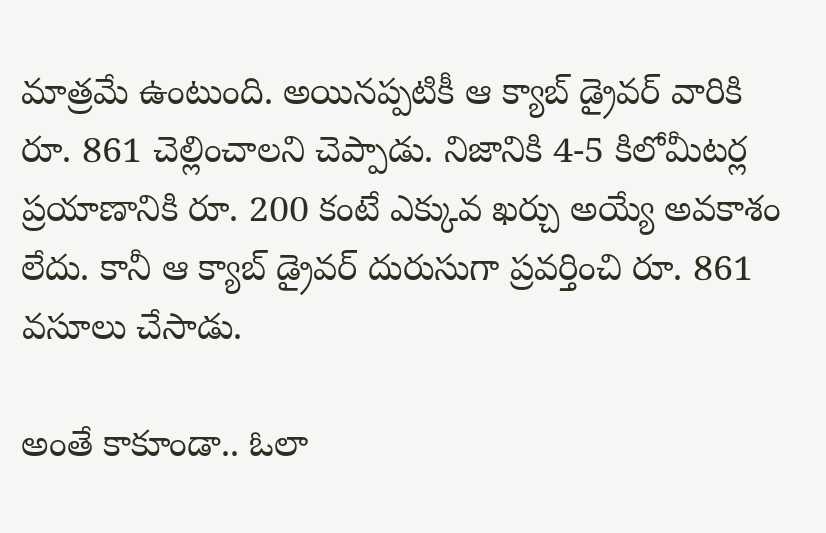మాత్రమే ఉంటుంది. అయినప్పటికీ ఆ క్యాబ్ డ్రైవర్ వారికి రూ. 861 చెల్లించాలని చెప్పాడు. నిజానికి 4-5 కిలోమీటర్ల ప్రయాణానికి రూ. 200 కంటే ఎక్కువ ఖర్చు అయ్యే అవకాశం లేదు. కానీ ఆ క్యాబ్ డ్రైవర్ దురుసుగా ప్రవర్తించి రూ. 861 వసూలు చేసాడు.

అంతే కాకూండా.. ఓలా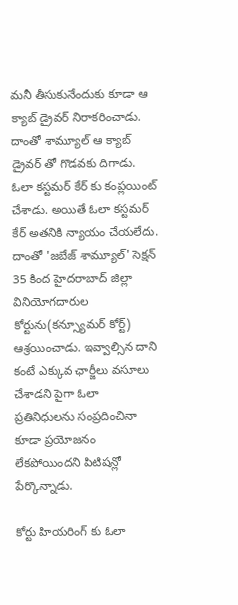మనీ తీసుకునేందుకు కూడా ఆ క్యాబ్ డ్రైవర్ నిరాకరించాడు. దాంతో శామ్యూల్ ఆ క్యాబ్ డ్రైవర్ తో గొడవకు దిగాడు. ఓలా కస్టమర్ కేర్ కు కంప్లయింట్ చేశాడు. అయితే ఓలా కస్టమర్ కేర్ అతనికి న్యాయం చేయలేదు. దాంతో 'జబేజ్ శామ్యూల్' సెక్షన్ 35 కింద హైదరాబాద్ జిల్లా వినియోగదారుల కోర్టును(కన్స్యూమర్ కోర్ట్) ఆశ్రయించాడు. ఇవ్వాల్సిన దాని కంటే ఎక్కువ ఛార్జీలు వసూలు చేశాడని పైగా ఓలా ప్రతినిధులను సంప్రదించినా కూడా ప్రయోజనం లేకపోయిందని పిటిషన్లో పేర్కొన్నాడు.

కోర్టు హియరింగ్ కు ఓలా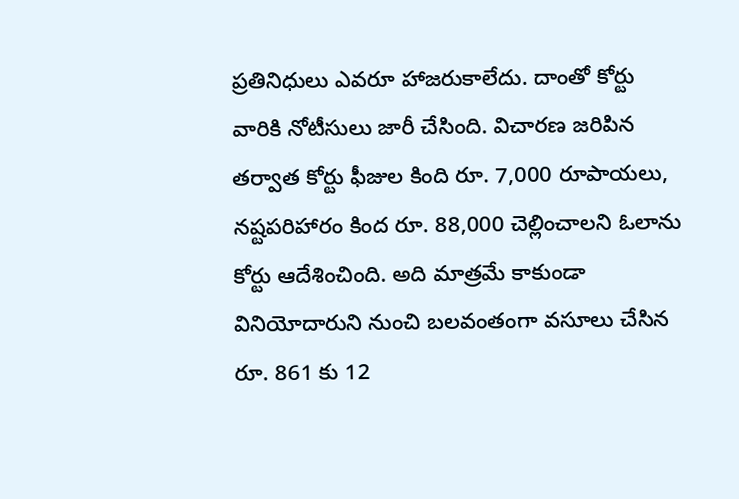ప్రతినిధులు ఎవరూ హాజరుకాలేదు. దాంతో కోర్టు వారికి నోటీసులు జారీ చేసింది. విచారణ జరిపిన తర్వాత కోర్టు ఫీజుల కింది రూ. 7,000 రూపాయలు, నష్టపరిహారం కింద రూ. 88,000 చెల్లించాలని ఓలాను కోర్టు ఆదేశించింది. అది మాత్రమే కాకుండా వినియోదారుని నుంచి బలవంతంగా వసూలు చేసిన రూ. 861 కు 12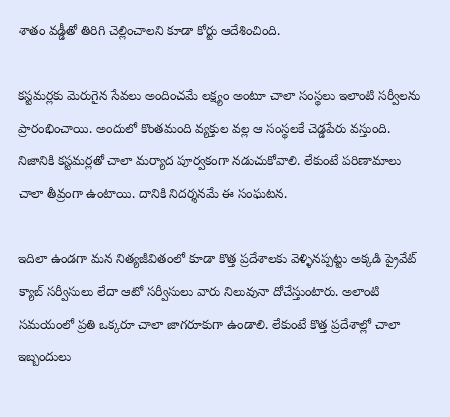శాతం వడ్డీతో తిరిగి చెల్లించాలని కూడా కోర్టు ఆదేశించింది.

కస్టమర్లకు మెరుగైన సేవలు అందించమే లక్ష్యం అంటూ చాలా సంస్థలు ఇలాంటి సర్వీలను ప్రారంభించాయి. అందులో కొంతమంది వ్యక్తుల వల్ల ఆ సంస్థలకే చెడ్డపేరు వస్తుంది. నిజానికి కస్టమర్లతో చాలా మర్యాద పూర్వకంగా నడుచుకోవాలి. లేకుంటే పరిణామాలు చాలా తీవ్రంగా ఉంటాయి. దానికి నిదర్శనమే ఈ సంఘటన.

ఇదిలా ఉండగా మన నిత్యజీవితంలో కూడా కొత్త ప్రదేశాలకు వెళ్ళినప్పట్టు అక్కడి ప్రైవేట్ క్యాబ్ సర్వీసులు లేదా ఆటో సర్వీసులు వారు నిలువునా దోచేస్తుంటారు. అలాంటి సమయంలో ప్రతి ఒక్కరూ చాలా జాగరూకుగా ఉండాలి. లేకుంటే కొత్త ప్రదేశాల్లో చాలా ఇబ్బందులు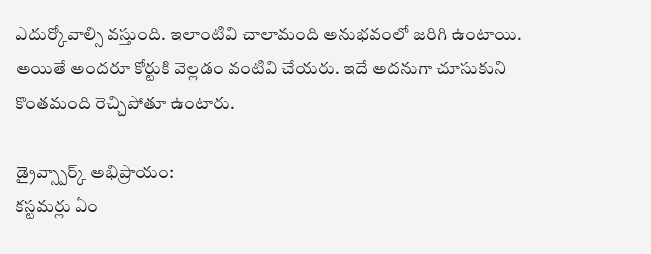ఎదుర్కోవాల్సి వస్తుంది. ఇలాంటివి చాలామంది అనుభవంలో జరిగి ఉంటాయి. అయితే అందరూ కోర్టుకి వెల్లడం వంటివి చేయరు. ఇదే అదనుగా చూసుకుని కొంతమంది రెచ్చిపోతూ ఉంటారు.

డ్రైవ్స్పార్క్ అభిప్రాయం:
కస్టమర్లు ఏం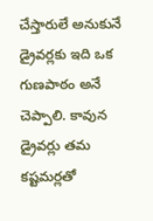చేస్తారులే అనుకునే డ్రైవర్లకు ఇది ఒక గుణపాఠం అనే చెప్పాలి. కావున డ్రైవర్లు తమ కష్టమర్లతో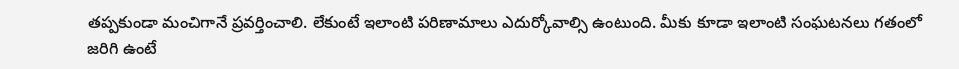తప్పకుండా మంచిగానే ప్రవర్తించాలి. లేకుంటే ఇలాంటి పరిణామాలు ఎదుర్కోవాల్సి ఉంటుంది. మీకు కూడా ఇలాంటి సంఘటనలు గతంలో జరిగి ఉంటే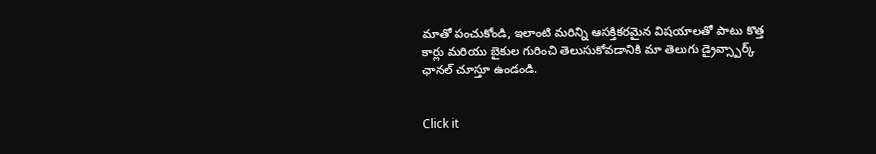మాతో పంచుకోండి, ఇలాంటి మరిన్ని ఆసక్తికరమైన విషయాలతో పాటు కొత్త కార్లు మరియు బైకుల గురించి తెలుసుకోవడానికి మా తెలుగు డ్రైవ్స్పార్క్ ఛానల్ చూస్తూ ఉండండి.


Click it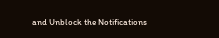and Unblock the Notifications